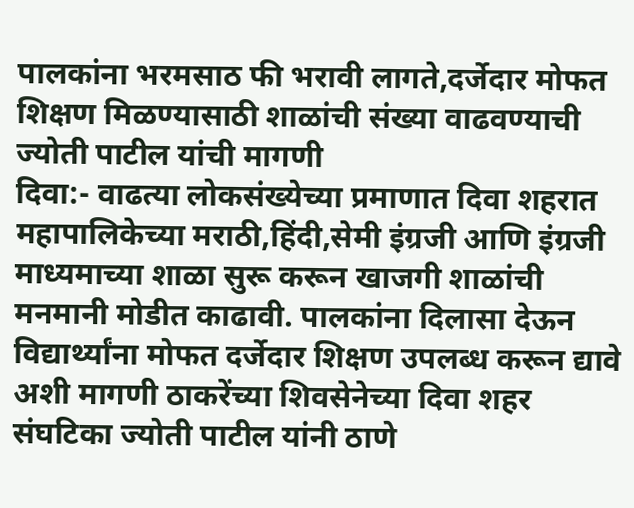पालकांना भरमसाठ फी भरावी लागते,दर्जेदार मोफत शिक्षण मिळण्यासाठी शाळांची संख्या वाढवण्याची ज्योती पाटील यांची मागणी
दिवा:- वाढत्या लोकसंख्येच्या प्रमाणात दिवा शहरात महापालिकेच्या मराठी,हिंदी,सेमी इंग्रजी आणि इंग्रजी माध्यमाच्या शाळा सुरू करून खाजगी शाळांची मनमानी मोडीत काढावी. पालकांना दिलासा देऊन विद्यार्थ्यांना मोफत दर्जेदार शिक्षण उपलब्ध करून द्यावे अशी मागणी ठाकरेंच्या शिवसेनेच्या दिवा शहर संघटिका ज्योती पाटील यांनी ठाणे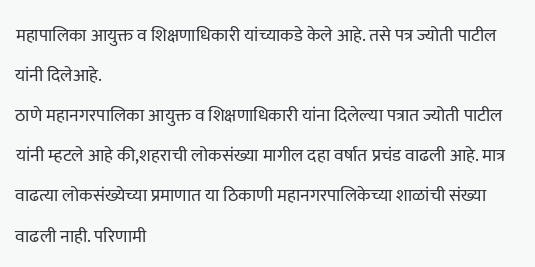महापालिका आयुक्त व शिक्षणाधिकारी यांच्याकडे केले आहे. तसे पत्र ज्योती पाटील यांनी दिलेआहे.
ठाणे महानगरपालिका आयुक्त व शिक्षणाधिकारी यांना दिलेल्या पत्रात ज्योती पाटील यांनी म्हटले आहे की,शहराची लोकसंख्या मागील दहा वर्षात प्रचंड वाढली आहे. मात्र वाढत्या लोकसंख्येच्या प्रमाणात या ठिकाणी महानगरपालिकेच्या शाळांची संख्या वाढली नाही. परिणामी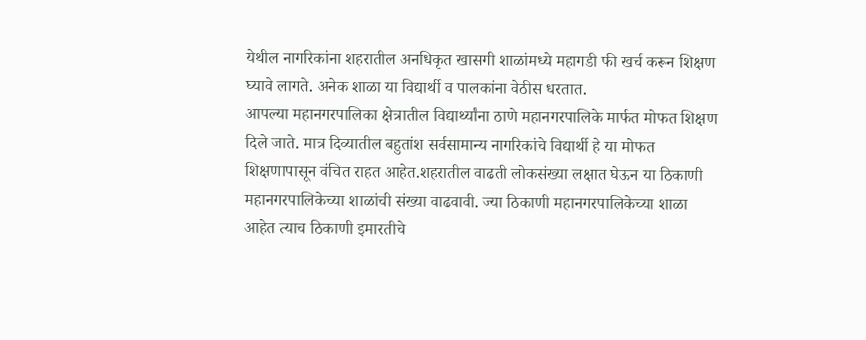येथील नागरिकांना शहरातील अनधिकृत खासगी शाळांमध्ये महागडी फी खर्च करून शिक्षण घ्यावे लागते. अनेक शाळा या विद्यार्थी व पालकांना वेठीस धरतात.
आपल्या महानगरपालिका क्षेत्रातील विद्यार्थ्यांना ठाणे महानगरपालिके मार्फत मोफत शिक्षण दिले जाते. मात्र दिव्यातील बहुतांश सर्वसामान्य नागरिकांचे विद्यार्थी हे या मोफत शिक्षणापासून वंचित राहत आहेत.शहरातील वाढती लोकसंख्या लक्षात घेऊन या ठिकाणी महानगरपालिकेच्या शाळांची संख्या वाढवावी. ज्या ठिकाणी महानगरपालिकेच्या शाळा आहेत त्याच ठिकाणी इमारतीचे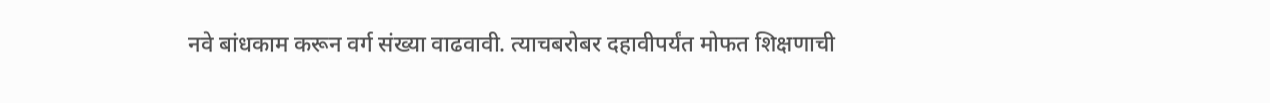नवे बांधकाम करून वर्ग संख्या वाढवावी. त्याचबरोबर दहावीपर्यंत मोफत शिक्षणाची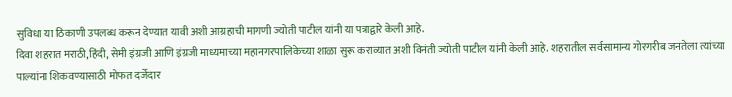सुविधा या ठिकाणी उपलब्ध करून देण्यात यावी अशी आग्रहाची मागणी ज्योती पाटील यांनी या पत्राद्वारे केली आहे.
दिवा शहरात मराठी,हिंदी, सेमी इंग्रजी आणि इंग्रजी माध्यमाच्या महानगरपालिकेच्या शाळा सुरू कराव्यात अशी विनंती ज्योती पाटील यांनी केली आहे. शहरातील सर्वसामान्य गोरगरीब जनतेला त्यांच्या पाल्यांना शिकवण्यासाठी मोफत दर्जेदार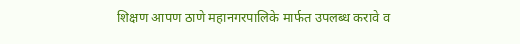शिक्षण आपण ठाणे महानगरपालिके मार्फत उपलब्ध करावे व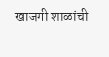खाजगी शाळांची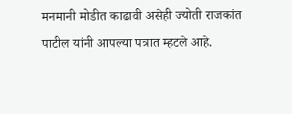मनमानी मोडीत काढावी असेही ज्योती राजकांत पाटील यांनी आपल्या पत्रात म्हटले आहे.